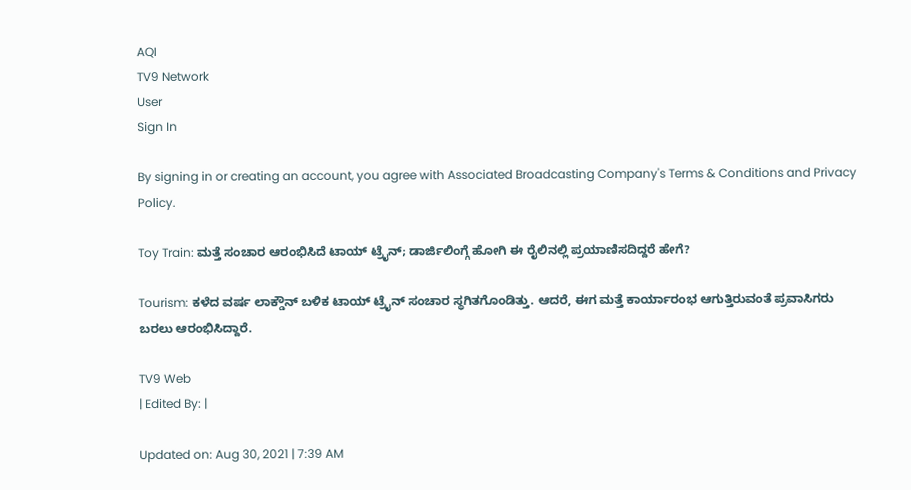AQI
TV9 Network
User
Sign In

By signing in or creating an account, you agree with Associated Broadcasting Company's Terms & Conditions and Privacy Policy.

Toy Train: ಮತ್ತೆ ಸಂಚಾರ ಆರಂಭಿಸಿದೆ ಟಾಯ್ ಟ್ರೈನ್; ಡಾರ್ಜಿಲಿಂಗ್ಗೆ ಹೋಗಿ ಈ ರೈಲಿನಲ್ಲಿ ಪ್ರಯಾಣಿಸದಿದ್ದರೆ ಹೇಗೆ?

Tourism: ಕಳೆದ ವರ್ಷ ಲಾಕ್ಡೌನ್ ಬಳಿಕ ಟಾಯ್ ಟ್ರೈನ್ ಸಂಚಾರ ಸ್ಥಗಿತಗೊಂಡಿತ್ತು. ಆದರೆ, ಈಗ ಮತ್ತೆ ಕಾರ್ಯಾರಂಭ ಆಗುತ್ತಿರುವಂತೆ ಪ್ರವಾಸಿಗರು ಬರಲು ಆರಂಭಿಸಿದ್ದಾರೆ.

TV9 Web
| Edited By: |

Updated on: Aug 30, 2021 | 7:39 AM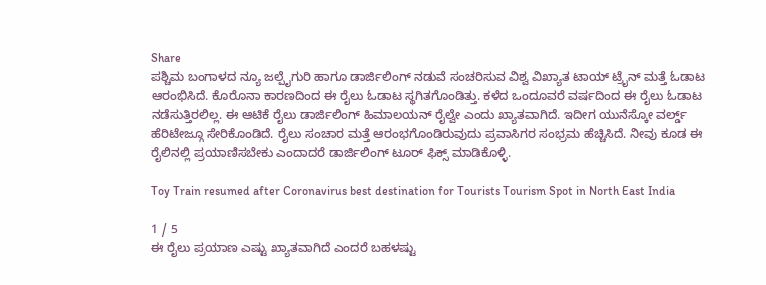Share
ಪಶ್ಚಿಮ ಬಂಗಾಳದ ನ್ಯೂ ಜಲ್ಪೈಗುರಿ ಹಾಗೂ ಡಾರ್ಜಿಲಿಂಗ್ ನಡುವೆ ಸಂಚರಿಸುವ ವಿಶ್ವ ವಿಖ್ಯಾತ ಟಾಯ್ ಟ್ರೈನ್ ಮತ್ತೆ ಓಡಾಟ ಆರಂಭಿಸಿದೆ. ಕೊರೊನಾ ಕಾರಣದಿಂದ ಈ ರೈಲು ಓಡಾಟ ಸ್ಥಗಿತಗೊಂಡಿತ್ತು. ಕಳೆದ ಒಂದೂವರೆ ವರ್ಷದಿಂದ ಈ ರೈಲು ಓಡಾಟ ನಡೆಸುತ್ತಿರಲಿಲ್ಲ. ಈ ಆಟಿಕೆ ರೈಲು ಡಾರ್ಜಿಲಿಂಗ್ ಹಿಮಾಲಯನ್ ರೈಲ್ವೇ ಎಂದು ಖ್ಯಾತವಾಗಿದೆ. ಇದೀಗ ಯುನೆಸ್ಕೋ ವರ್ಲ್ಡ್ ಹೆರಿಟೇಜ್ಗೂ ಸೇರಿಕೊಂಡಿದೆ. ರೈಲು ಸಂಚಾರ ಮತ್ತೆ ಆರಂಭಗೊಂಡಿರುವುದು ಪ್ರವಾಸಿಗರ ಸಂಭ್ರಮ ಹೆಚ್ಚಿಸಿದೆ. ನೀವು ಕೂಡ ಈ ರೈಲಿನಲ್ಲಿ ಪ್ರಯಾಣಿಸಬೇಕು ಎಂದಾದರೆ ಡಾರ್ಜಿಲಿಂಗ್ ಟೂರ್ ಫಿಕ್ಸ್ ಮಾಡಿಕೊಳ್ಳಿ.

Toy Train resumed after Coronavirus best destination for Tourists Tourism Spot in North East India

1 / 5
ಈ ರೈಲು ಪ್ರಯಾಣ ಎಷ್ಟು ಖ್ಯಾತವಾಗಿದೆ ಎಂದರೆ ಬಹಳಷ್ಟು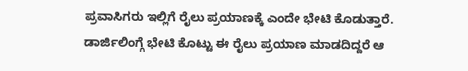ಪ್ರವಾಸಿಗರು ಇಲ್ಲಿಗೆ ರೈಲು ಪ್ರಯಾಣಕ್ಕೆ ಎಂದೇ ಭೇಟಿ ಕೊಡುತ್ತಾರೆ. ಡಾರ್ಜಿಲಿಂಗ್ಗೆ ಭೇಟಿ ಕೊಟ್ಟು ಈ ರೈಲು ಪ್ರಯಾಣ ಮಾಡದಿದ್ದರೆ ಆ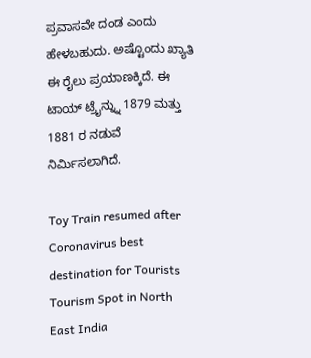ಪ್ರವಾಸವೇ ದಂಡ ಎಂದು ಹೇಳಬಹುದು. ಅಷ್ಟೊಂದು ಖ್ಯಾತಿ ಈ ರೈಲು ಪ್ರಯಾಣಕ್ಕಿದೆ. ಈ ಟಾಯ್ ಟ್ರೈನ್ನ್ನು 1879 ಮತ್ತು 1881 ರ ನಡುವೆ ನಿರ್ಮಿಸಲಾಗಿದೆ.

Toy Train resumed after Coronavirus best destination for Tourists Tourism Spot in North East India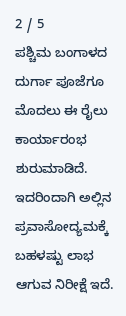2 / 5
ಪಶ್ಚಿಮ ಬಂಗಾಳದ ದುರ್ಗಾ ಪೂಜೆಗೂ ಮೊದಲು ಈ ರೈಲು ಕಾರ್ಯಾರಂಭ ಶುರುಮಾಡಿದೆ. ಇದರಿಂದಾಗಿ ಅಲ್ಲಿನ ಪ್ರವಾಸೋದ್ಯಮಕ್ಕೆ ಬಹಳಷ್ಟು ಲಾಭ ಆಗುವ ನಿರೀಕ್ಷೆ ಇದೆ.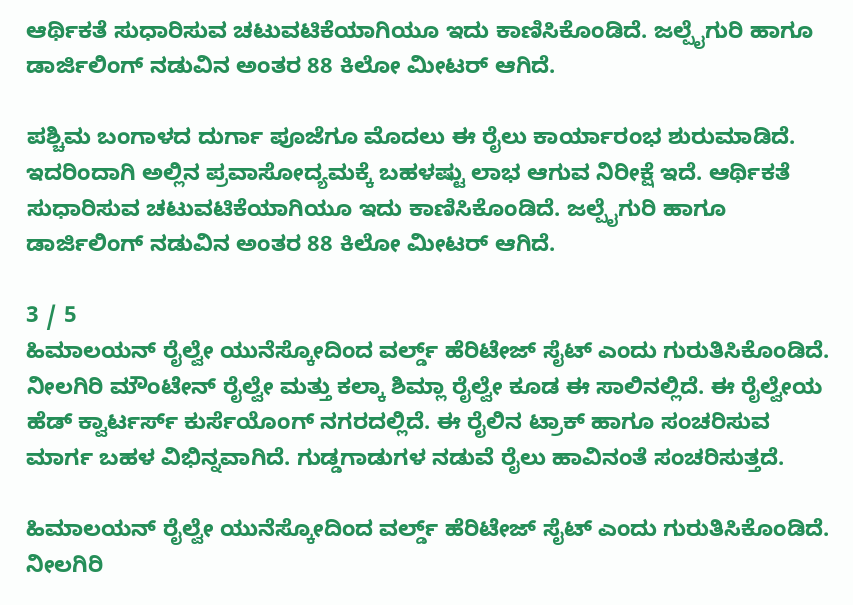ಆರ್ಥಿಕತೆ ಸುಧಾರಿಸುವ ಚಟುವಟಿಕೆಯಾಗಿಯೂ ಇದು ಕಾಣಿಸಿಕೊಂಡಿದೆ. ಜಲ್ಪೈಗುರಿ ಹಾಗೂ ಡಾರ್ಜಿಲಿಂಗ್ ನಡುವಿನ ಅಂತರ 88 ಕಿಲೋ ಮೀಟರ್ ಆಗಿದೆ.

ಪಶ್ಚಿಮ ಬಂಗಾಳದ ದುರ್ಗಾ ಪೂಜೆಗೂ ಮೊದಲು ಈ ರೈಲು ಕಾರ್ಯಾರಂಭ ಶುರುಮಾಡಿದೆ. ಇದರಿಂದಾಗಿ ಅಲ್ಲಿನ ಪ್ರವಾಸೋದ್ಯಮಕ್ಕೆ ಬಹಳಷ್ಟು ಲಾಭ ಆಗುವ ನಿರೀಕ್ಷೆ ಇದೆ. ಆರ್ಥಿಕತೆ ಸುಧಾರಿಸುವ ಚಟುವಟಿಕೆಯಾಗಿಯೂ ಇದು ಕಾಣಿಸಿಕೊಂಡಿದೆ. ಜಲ್ಪೈಗುರಿ ಹಾಗೂ ಡಾರ್ಜಿಲಿಂಗ್ ನಡುವಿನ ಅಂತರ 88 ಕಿಲೋ ಮೀಟರ್ ಆಗಿದೆ.

3 / 5
ಹಿಮಾಲಯನ್ ರೈಲ್ವೇ ಯುನೆಸ್ಕೋದಿಂದ ವರ್ಲ್ಡ್ ಹೆರಿಟೇಜ್ ಸೈಟ್ ಎಂದು ಗುರುತಿಸಿಕೊಂಡಿದೆ. ನೀಲಗಿರಿ ಮೌಂಟೇನ್ ರೈಲ್ವೇ ಮತ್ತು ಕಲ್ಕಾ ಶಿಮ್ಲಾ ರೈಲ್ವೇ ಕೂಡ ಈ ಸಾಲಿನಲ್ಲಿದೆ. ಈ ರೈಲ್ವೇಯ ಹೆಡ್ ಕ್ವಾರ್ಟರ್ಸ್ ಕುರ್ಸೆಯೊಂಗ್ ನಗರದಲ್ಲಿದೆ. ಈ ರೈಲಿನ ಟ್ರಾಕ್ ಹಾಗೂ ಸಂಚರಿಸುವ ಮಾರ್ಗ ಬಹಳ ವಿಭಿನ್ನವಾಗಿದೆ. ಗುಡ್ಡಗಾಡುಗಳ ನಡುವೆ ರೈಲು ಹಾವಿನಂತೆ ಸಂಚರಿಸುತ್ತದೆ.

ಹಿಮಾಲಯನ್ ರೈಲ್ವೇ ಯುನೆಸ್ಕೋದಿಂದ ವರ್ಲ್ಡ್ ಹೆರಿಟೇಜ್ ಸೈಟ್ ಎಂದು ಗುರುತಿಸಿಕೊಂಡಿದೆ. ನೀಲಗಿರಿ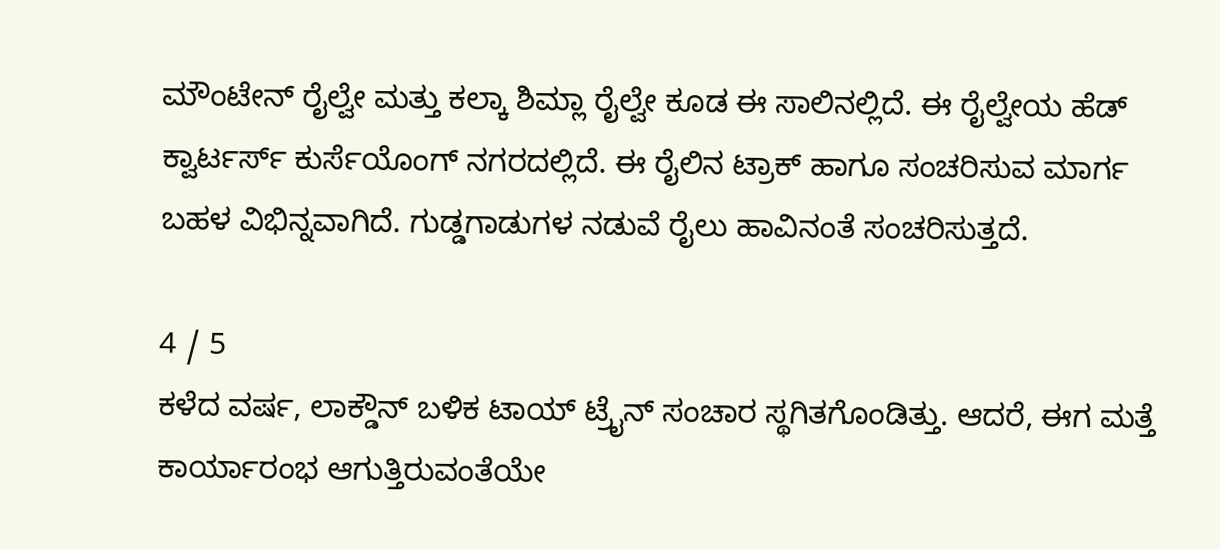ಮೌಂಟೇನ್ ರೈಲ್ವೇ ಮತ್ತು ಕಲ್ಕಾ ಶಿಮ್ಲಾ ರೈಲ್ವೇ ಕೂಡ ಈ ಸಾಲಿನಲ್ಲಿದೆ. ಈ ರೈಲ್ವೇಯ ಹೆಡ್ ಕ್ವಾರ್ಟರ್ಸ್ ಕುರ್ಸೆಯೊಂಗ್ ನಗರದಲ್ಲಿದೆ. ಈ ರೈಲಿನ ಟ್ರಾಕ್ ಹಾಗೂ ಸಂಚರಿಸುವ ಮಾರ್ಗ ಬಹಳ ವಿಭಿನ್ನವಾಗಿದೆ. ಗುಡ್ಡಗಾಡುಗಳ ನಡುವೆ ರೈಲು ಹಾವಿನಂತೆ ಸಂಚರಿಸುತ್ತದೆ.

4 / 5
ಕಳೆದ ವರ್ಷ, ಲಾಕ್ಡೌನ್ ಬಳಿಕ ಟಾಯ್ ಟ್ರೈನ್ ಸಂಚಾರ ಸ್ಥಗಿತಗೊಂಡಿತ್ತು. ಆದರೆ, ಈಗ ಮತ್ತೆ ಕಾರ್ಯಾರಂಭ ಆಗುತ್ತಿರುವಂತೆಯೇ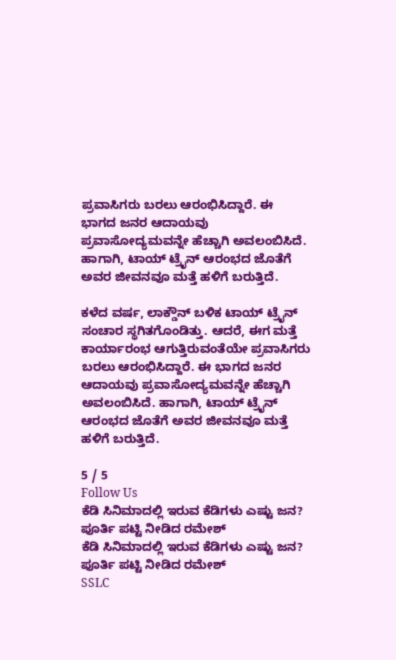ಪ್ರವಾಸಿಗರು ಬರಲು ಆರಂಭಿಸಿದ್ದಾರೆ. ಈ ಭಾಗದ ಜನರ ಆದಾಯವು ಪ್ರವಾಸೋದ್ಯಮವನ್ನೇ ಹೆಚ್ಚಾಗಿ ಅವಲಂಬಿಸಿದೆ. ಹಾಗಾಗಿ, ಟಾಯ್ ಟ್ರೈನ್ ಆರಂಭದ ಜೊತೆಗೆ ಅವರ ಜೀವನವೂ ಮತ್ತೆ ಹಳಿಗೆ ಬರುತ್ತಿದೆ.

ಕಳೆದ ವರ್ಷ, ಲಾಕ್ಡೌನ್ ಬಳಿಕ ಟಾಯ್ ಟ್ರೈನ್ ಸಂಚಾರ ಸ್ಥಗಿತಗೊಂಡಿತ್ತು. ಆದರೆ, ಈಗ ಮತ್ತೆ ಕಾರ್ಯಾರಂಭ ಆಗುತ್ತಿರುವಂತೆಯೇ ಪ್ರವಾಸಿಗರು ಬರಲು ಆರಂಭಿಸಿದ್ದಾರೆ. ಈ ಭಾಗದ ಜನರ ಆದಾಯವು ಪ್ರವಾಸೋದ್ಯಮವನ್ನೇ ಹೆಚ್ಚಾಗಿ ಅವಲಂಬಿಸಿದೆ. ಹಾಗಾಗಿ, ಟಾಯ್ ಟ್ರೈನ್ ಆರಂಭದ ಜೊತೆಗೆ ಅವರ ಜೀವನವೂ ಮತ್ತೆ ಹಳಿಗೆ ಬರುತ್ತಿದೆ.

5 / 5
Follow Us
ಕೆಡಿ ಸಿನಿಮಾದಲ್ಲಿ ಇರುವ ಕೆಡಿಗಳು ಎಷ್ಟು ಜನ? ಪೂರ್ತಿ ಪಟ್ಟಿ ನೀಡಿದ ರಮೇಶ್
ಕೆಡಿ ಸಿನಿಮಾದಲ್ಲಿ ಇರುವ ಕೆಡಿಗಳು ಎಷ್ಟು ಜನ? ಪೂರ್ತಿ ಪಟ್ಟಿ ನೀಡಿದ ರಮೇಶ್
SSLC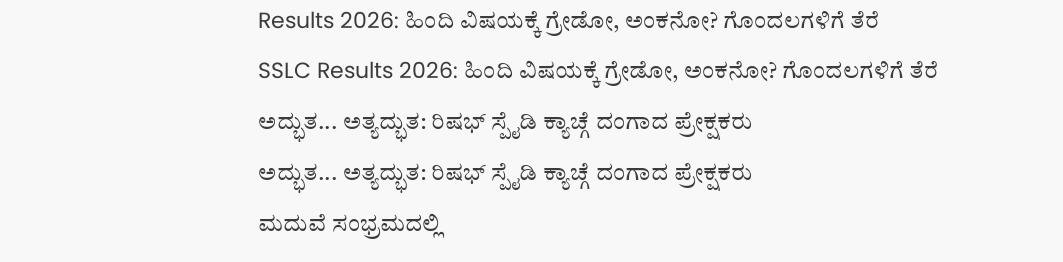Results 2026: ಹಿಂದಿ ವಿಷಯಕ್ಕೆ ಗ್ರೇಡೋ, ಅಂಕನೋ? ಗೊಂದಲಗಳಿಗೆ ತೆರೆ
SSLC Results 2026: ಹಿಂದಿ ವಿಷಯಕ್ಕೆ ಗ್ರೇಡೋ, ಅಂಕನೋ? ಗೊಂದಲಗಳಿಗೆ ತೆರೆ
ಅದ್ಭುತ... ಅತ್ಯದ್ಭುತ: ರಿಷಭ್ ಸ್ಪೈಡಿ ಕ್ಯಾಚ್ಗೆ ದಂಗಾದ ಪ್ರೇಕ್ಷಕರು
ಅದ್ಭುತ... ಅತ್ಯದ್ಭುತ: ರಿಷಭ್ ಸ್ಪೈಡಿ ಕ್ಯಾಚ್ಗೆ ದಂಗಾದ ಪ್ರೇಕ್ಷಕರು
ಮದುವೆ ಸಂಭ್ರಮದಲ್ಲಿ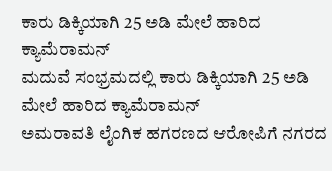ಕಾರು ಡಿಕ್ಕಿಯಾಗಿ 25 ಅಡಿ ಮೇಲೆ ಹಾರಿದ ಕ್ಯಾಮೆರಾಮನ್
ಮದುವೆ ಸಂಭ್ರಮದಲ್ಲಿ ಕಾರು ಡಿಕ್ಕಿಯಾಗಿ 25 ಅಡಿ ಮೇಲೆ ಹಾರಿದ ಕ್ಯಾಮೆರಾಮನ್
ಅಮರಾವತಿ ಲೈಂಗಿಕ ಹಗರಣದ ಆರೋಪಿಗೆ ನಗರದ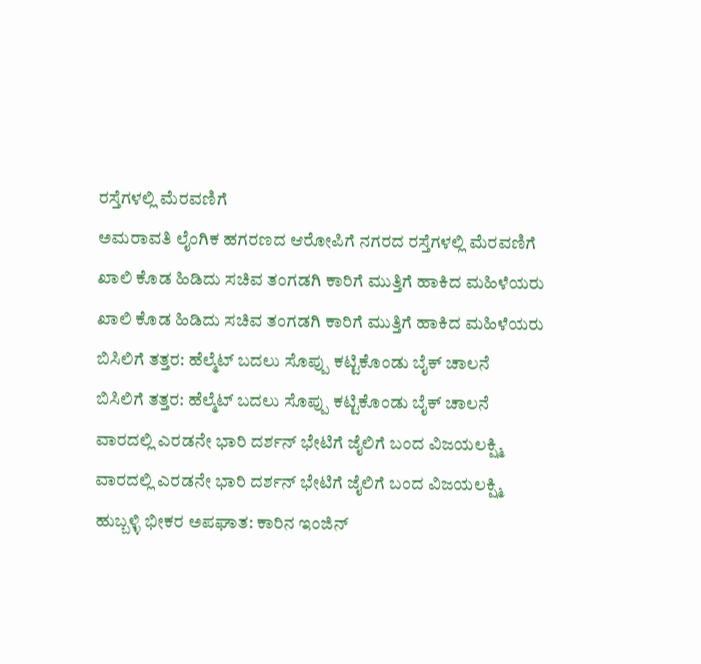ರಸ್ತೆಗಳಲ್ಲಿ ಮೆರವಣಿಗೆ
ಅಮರಾವತಿ ಲೈಂಗಿಕ ಹಗರಣದ ಆರೋಪಿಗೆ ನಗರದ ರಸ್ತೆಗಳಲ್ಲಿ ಮೆರವಣಿಗೆ
ಖಾಲಿ ಕೊಡ ಹಿಡಿದು ಸಚಿವ ತಂಗಡಗಿ ಕಾರಿಗೆ ಮುತ್ತಿಗೆ ಹಾಕಿದ ಮಹಿಳೆಯರು
ಖಾಲಿ ಕೊಡ ಹಿಡಿದು ಸಚಿವ ತಂಗಡಗಿ ಕಾರಿಗೆ ಮುತ್ತಿಗೆ ಹಾಕಿದ ಮಹಿಳೆಯರು
ಬಿಸಿಲಿಗೆ ತತ್ತರ: ಹೆಲ್ಮೆಟ್ ಬದಲು ಸೊಪ್ಪು ಕಟ್ಟಿಕೊಂಡು ಬೈಕ್ ಚಾಲನೆ
ಬಿಸಿಲಿಗೆ ತತ್ತರ: ಹೆಲ್ಮೆಟ್ ಬದಲು ಸೊಪ್ಪು ಕಟ್ಟಿಕೊಂಡು ಬೈಕ್ ಚಾಲನೆ
ವಾರದಲ್ಲಿ ಎರಡನೇ ಭಾರಿ ದರ್ಶನ್ ಭೇಟಿಗೆ ಜೈಲಿಗೆ ಬಂದ ವಿಜಯಲಕ್ಷ್ಮಿ
ವಾರದಲ್ಲಿ ಎರಡನೇ ಭಾರಿ ದರ್ಶನ್ ಭೇಟಿಗೆ ಜೈಲಿಗೆ ಬಂದ ವಿಜಯಲಕ್ಷ್ಮಿ
ಹುಬ್ಬಳ್ಳಿ ಭೀಕರ ಅಪಘಾತ: ಕಾರಿನ ಇಂಜಿನ್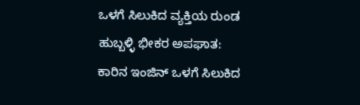ಒಳಗೆ ಸಿಲುಕಿದ ವ್ಯಕ್ತಿಯ ರುಂಡ
ಹುಬ್ಬಳ್ಳಿ ಭೀಕರ ಅಪಘಾತ: ಕಾರಿನ ಇಂಜಿನ್ ಒಳಗೆ ಸಿಲುಕಿದ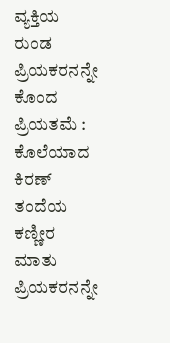ವ್ಯಕ್ತಿಯ ರುಂಡ
ಪ್ರಿಯಕರನನ್ನೇ ಕೊಂದ ಪ್ರಿಯತಮೆ : ಕೊಲೆಯಾದ ಕಿರಣ್ ತಂದೆಯ ಕಣ್ಣೀರ ಮಾತು
ಪ್ರಿಯಕರನನ್ನೇ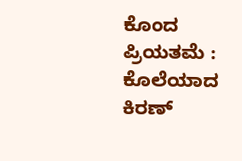ಕೊಂದ ಪ್ರಿಯತಮೆ : ಕೊಲೆಯಾದ ಕಿರಣ್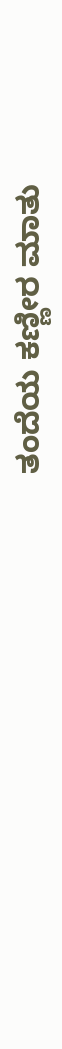ತಂದೆಯ ಕಣ್ಣೀರ ಮಾತು